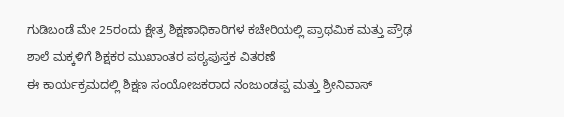ಗುಡಿಬಂಡೆ ಮೇ 25ರಂದು ಕ್ಷೇತ್ರ ಶಿಕ್ಷಣಾಧಿಕಾರಿಗಳ ಕಚೇರಿಯಲ್ಲಿ ಪ್ರಾಥಮಿಕ ಮತ್ತು ಪ್ರೌಢ ಶಾಲೆ ಮಕ್ಕಳಿಗೆ ಶಿಕ್ಷಕರ ಮುಖಾಂತರ ಪಠ್ಯಪುಸ್ತಕ ವಿತರಣೆ
ಈ ಕಾರ್ಯಕ್ರಮದಲ್ಲಿ ಶಿಕ್ಷಣ ಸಂಯೋಜಕರಾದ ನಂಜುಂಡಪ್ಪ ಮತ್ತು ಶ್ರೀನಿವಾಸ್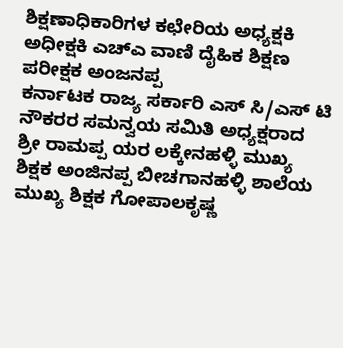ಶಿಕ್ಷಣಾಧಿಕಾರಿಗಳ ಕಛೇರಿಯ ಅಧ್ಯಕ್ಷಕಿ ಅಧೀಕ್ಷಕಿ ಎಚ್ಎ ವಾಣಿ ದೈಹಿಕ ಶಿಕ್ಷಣ ಪರೀಕ್ಷಕ ಅಂಜನಪ್ಪ
ಕರ್ನಾಟಕ ರಾಜ್ಯ ಸರ್ಕಾರಿ ಎಸ್ ಸಿ/ಎಸ್ ಟಿ ನೌಕರರ ಸಮನ್ವಯ ಸಮಿತಿ ಅಧ್ಯಕ್ಷರಾದ ಶ್ರೀ ರಾಮಪ್ಪ ಯರ ಲಕ್ಕೇನಹಳ್ಳಿ ಮುಖ್ಯ ಶಿಕ್ಷಕ ಅಂಜಿನಪ್ಪ ಬೀಚಗಾನಹಳ್ಳಿ ಶಾಲೆಯ ಮುಖ್ಯ ಶಿಕ್ಷಕ ಗೋಪಾಲಕೃಷ್ಣ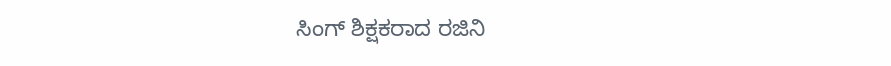ಸಿಂಗ್ ಶಿಕ್ಷಕರಾದ ರಜಿನಿ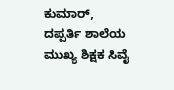ಕುಮಾರ್, ದಪ್ಪರ್ತಿ ಶಾಲೆಯ ಮುಖ್ಯ ಶಿಕ್ಷಕ ಸಿವೈ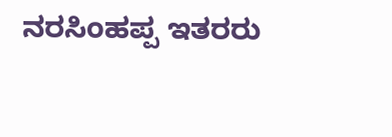ನರಸಿಂಹಪ್ಪ ಇತರರು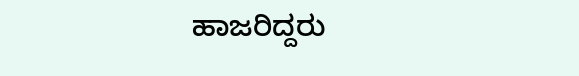ಹಾಜರಿದ್ದರು